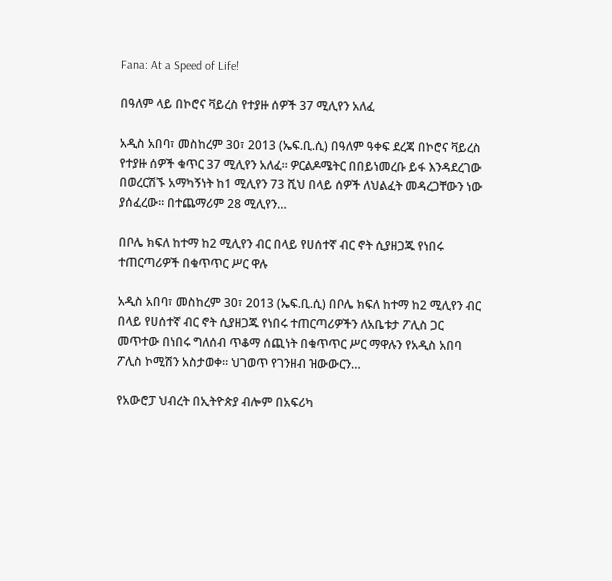Fana: At a Speed of Life!

በዓለም ላይ በኮሮና ቫይረስ የተያዙ ሰዎች 37 ሚሊየን አለፈ

አዲስ አበባ፣ መስከረም 30፣ 2013 (ኤፍ.ቢ.ሲ) በዓለም ዓቀፍ ደረጃ በኮሮና ቫይረስ የተያዙ ሰዎች ቁጥር 37 ሚሊየን አለፈ። ዎርልዶሜትር በበይነመረቡ ይፋ እንዳደረገው በወረርሽኙ አማካኝነት ከ1 ሚሊየን 73 ሺህ በላይ ሰዎች ለህልፈት መዳረጋቸውን ነው ያሰፈረው፡፡ በተጨማሪም 28 ሚሊየን…

በቦሌ ክፍለ ከተማ ከ2 ሚሊየን ብር በላይ የሀሰተኛ ብር ኖት ሲያዘጋጁ የነበሩ ተጠርጣሪዎች በቁጥጥር ሥር ዋሉ

አዲስ አበባ፣ መስከረም 30፣ 2013 (ኤፍ.ቢ.ሲ) በቦሌ ክፍለ ከተማ ከ2 ሚሊየን ብር በላይ የሀሰተኛ ብር ኖት ሲያዘጋጁ የነበሩ ተጠርጣሪዎችን ለአቤቱታ ፖሊስ ጋር መጥተው በነበሩ ግለሰብ ጥቆማ ሰጪነት በቁጥጥር ሥር ማዋሉን የአዲስ አበባ ፖሊስ ኮሚሽን አስታወቀ። ህገወጥ የገንዘብ ዝውውርን…

የአውሮፓ ህብረት በኢትዮጵያ ብሎም በአፍሪካ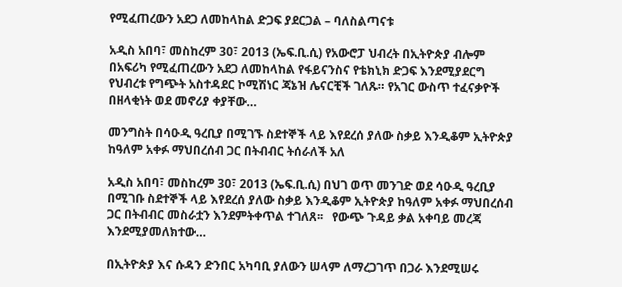የሚፈጠረውን አደጋ ለመከላከል ድጋፍ ያደርጋል – ባለስልጣናቱ

አዲስ አበባ፣ መስከረም 30፣ 2013 (ኤፍ.ቢ.ሲ) የአውሮፓ ህብረት በኢትዮጵያ ብሎም በአፍሪካ የሚፈጠረውን አደጋ ለመከላከል የፋይናንስና የቴክኒክ ድጋፍ እንደሚያደርግ የህብረቱ የግጭት አስተዳደር ኮሚሽነር ጃኔዝ ሌናርቺች ገለጹ። የአገር ውስጥ ተፈናቃዮች በዘላቂነት ወደ መኖሪያ ቀያቸው…

መንግስት በሳዑዲ ዓረቢያ በሚገኙ ስደተኞች ላይ እየደረሰ ያለው ስቃይ እንዲቆም ኢትዮጵያ ከዓለም አቀፉ ማህበረሰብ ጋር በትብብር ትሰራለች አለ

አዲስ አበባ፣ መስከረም 30፣ 2013 (ኤፍ.ቢ.ሲ) በህገ ወጥ መንገድ ወደ ሳዑዲ ዓረቢያ በሚገቡ ስደተኞች ላይ እየደረሰ ያለው ስቃይ እንዲቆም ኢትዮጵያ ከዓለም አቀፉ ማህበረሰብ ጋር በትብብር መስራቷን እንደምትቀጥል ተገለጸ፡፡   የውጭ ጉዳይ ቃል አቀባይ መረጃ እንደሚያመለክተው…

በኢትዮጵያ እና ሱዳን ድንበር አካባቢ ያለውን ሠላም ለማረጋገጥ በጋራ እንደሚሠሩ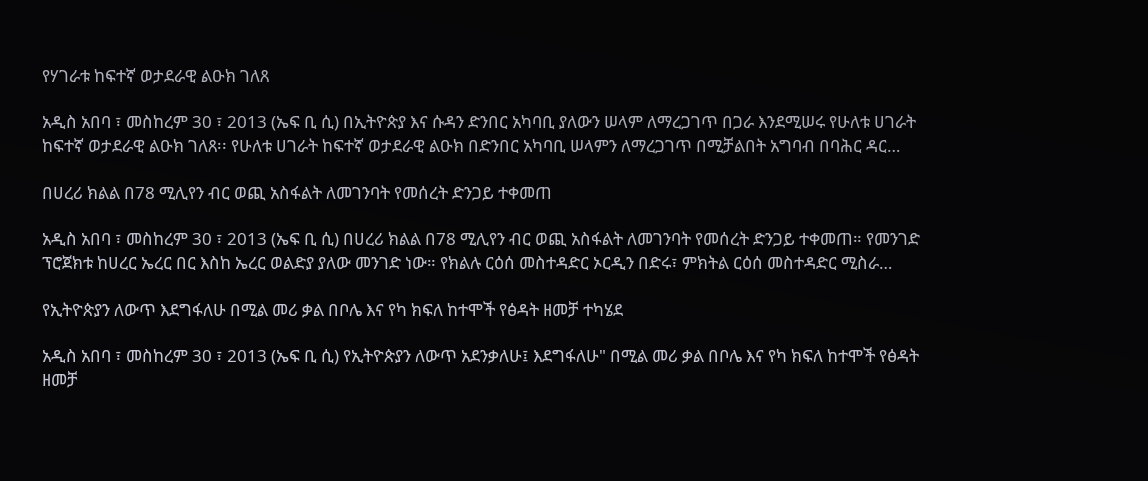የሃገራቱ ከፍተኛ ወታደራዊ ልዑክ ገለጸ

አዲስ አበባ ፣ መስከረም 30 ፣ 2013 (ኤፍ ቢ ሲ) በኢትዮጵያ እና ሱዳን ድንበር አካባቢ ያለውን ሠላም ለማረጋገጥ በጋራ እንደሚሠሩ የሁለቱ ሀገራት ከፍተኛ ወታደራዊ ልዑክ ገለጸ፡፡ የሁለቱ ሀገራት ከፍተኛ ወታደራዊ ልዑክ በድንበር አካባቢ ሠላምን ለማረጋገጥ በሚቻልበት አግባብ በባሕር ዳር…

በሀረሪ ክልል በ78 ሚሊየን ብር ወጪ አስፋልት ለመገንባት የመሰረት ድንጋይ ተቀመጠ

አዲስ አበባ ፣ መስከረም 30 ፣ 2013 (ኤፍ ቢ ሲ) በሀረሪ ክልል በ78 ሚሊየን ብር ወጪ አስፋልት ለመገንባት የመሰረት ድንጋይ ተቀመጠ። የመንገድ ፕሮጀክቱ ከሀረር ኤረር በር እስከ ኤረር ወልድያ ያለው መንገድ ነው። የክልሉ ርዕሰ መስተዳድር ኦርዲን በድሩ፣ ምክትል ርዕሰ መስተዳድር ሚስራ…

የኢትዮጵያን ለውጥ እደግፋለሁ በሚል መሪ ቃል በቦሌ እና የካ ክፍለ ከተሞች የፅዳት ዘመቻ ተካሄደ

አዲስ አበባ ፣ መስከረም 30 ፣ 2013 (ኤፍ ቢ ሲ) የኢትዮጵያን ለውጥ አደንቃለሁ፤ እደግፋለሁ" በሚል መሪ ቃል በቦሌ እና የካ ክፍለ ከተሞች የፅዳት ዘመቻ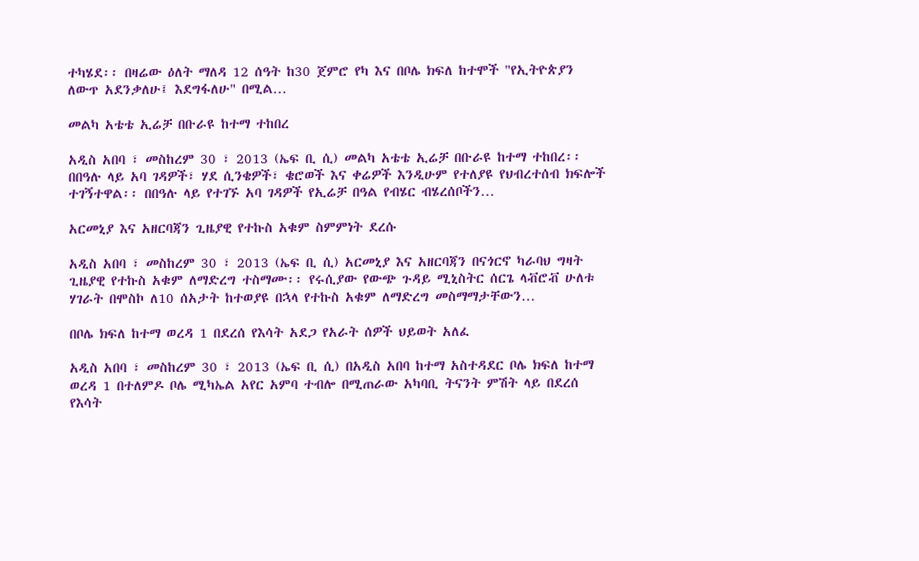ተካሄደ፡፡ በዛሬው ዕለት ማለዳ 12 ሰዓት ከ30 ጀምሮ የካ እና በቦሌ ክፍለ ከተሞች "የኢትዮጵያን ለውጥ አደንቃለሁ፤ እደግፋለሁ" በሚል…

መልካ አቴቴ ኢሬቻ በቡራዩ ከተማ ተከበረ

አዲስ አበባ ፣ መስከረም 30 ፣ 2013 (ኤፍ ቢ ሲ) መልካ አቴቴ ኢሬቻ በቡራዩ ከተማ ተከበረ፡፡ በበዓሉ ላይ አባ ገዳዎች፣ ሃደ ሲንቄዎች፣ ቄሮወች እና ቀሬዎች እንዲሁም የተለያዩ የህብረተሰብ ክፍሎች ተገኝተዋል፡፡ በበዓሉ ላይ የተገኙ አባ ገዳዎች የኢሬቻ በዓል የብሄር ብሄረሰቦችን…

አርመኒያ እና አዘርባጃን ጊዜያዊ የተኩስ አቁም ስምምነት ደረሱ

አዲስ አበባ ፣ መስከረም 30 ፣ 2013 (ኤፍ ቢ ሲ) አርመኒያ እና አዘርባጃን በናጎርኖ ካራባህ ግዛት ጊዜያዊ የተኩስ አቁም ለማድረግ ተስማሙ፡፡ የሩሲያው የውጭ ጉዳይ ሚኒስትር ሰርጌ ላቭሮቭ ሁለቱ ሃገራት በሞስኮ ለ10 ሰአታት ከተወያዩ በኋላ የተኩስ አቁም ለማድረግ መስማማታቸውን…

በቦሌ ክፍለ ከተማ ወረዳ 1 በደረሰ የእሳት አደጋ የአራት ሰዎች ህይወት አለፈ

አዲስ አበባ ፣ መስከረም 30 ፣ 2013 (ኤፍ ቢ ሲ) በአዲስ አበባ ከተማ አስተዳደር ቦሌ ክፍለ ከተማ ወረዳ 1 በተለምዶ ቦሌ ሚካኤል አየር አምባ ተብሎ በሚጠራው አካባቢ ትናንት ምሽት ላይ በደረሰ የእሳት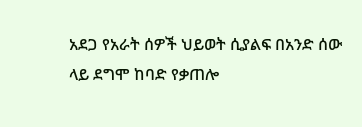አደጋ የአራት ሰዎች ህይወት ሲያልፍ በአንድ ሰው ላይ ደግሞ ከባድ የቃጠሎ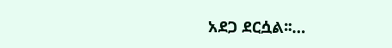አደጋ ደርሷል፡፡…